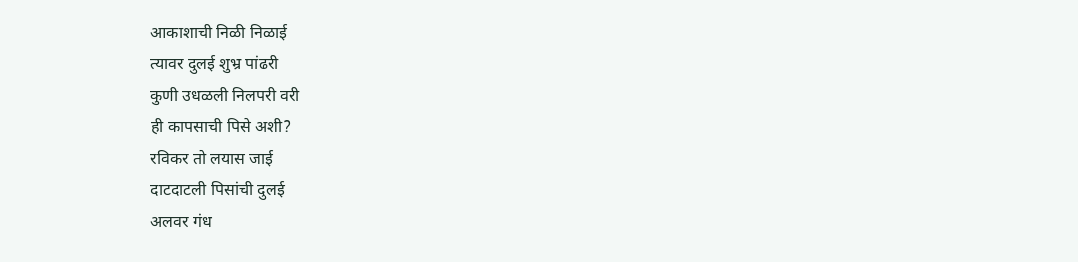आकाशाची निळी निळाई
त्यावर दुलई शुभ्र पांढरी
कुणी उधळली निलपरी वरी
ही कापसाची पिसे अशी?
रविकर तो लयास जाई
दाटदाटली पिसांची दुलई
अलवर गंध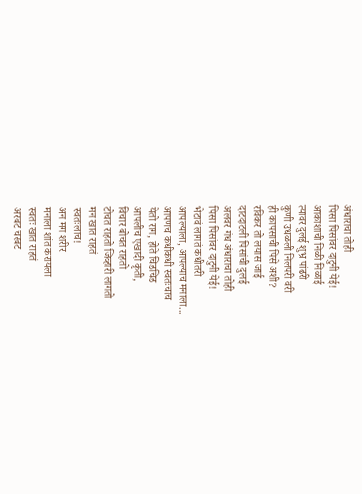अंधाराचा तोही
पिसा पिसांवर दाटुनी येई!
आकाशाची निळी निळाई
त्यावर दुलई शुभ्र पांढरी
कुणी उधळली निलपरी वरी
ही कापसाची पिसे अशी?
रविकर तो लयास जाई
दाटदाटली पिसांची दुलई
अलवर गंध अंधाराचा तोही
पिसा पिसांवर दाटुनी येई!
भेटावं लागतं कधीतरी
आपल्याला, आपल्याच मनाला...
आपणच कधीकधी स्वतःचाच
येतो राग, होते चिडचिड
आपलीच एखादी कृती,
विचार बोचत राहतो
टोचत राहतो जिव्हारी लागतो
मन खात राहतं
स्वतःलाच!
अन मग शरीर
मनाला शांत करायला
स्वतः खात राहतं
अरबट चरबट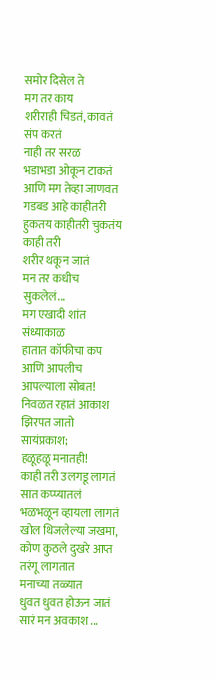समोर दिसेल ते
मग तर काय
शरीराही चिडतं, कावतं
संप करतं
नाही तर सरळ
भडाभडा ओकून टाकतं
आणि मग तेव्हा जाणवत
गडबड आहे काहीतरी
हुकतय काहीतरी चुकतंय काही तरी
शरीर थकून जातं
मन तर कधीच सुकलेलं...
मग एखादी शांत संध्याकाळ
हातात कॉफीचा कप
आणि आपलीच आपल्याला सोबत!
निवळत रहातं आकाश
झिरपत जातो सायंप्रकाश;
हळूहळू मनातही!
काही तरी उलगडू लागतं
सात कप्प्यातलं
भळभळून व्हायला लागतं
खोल थिजलेल्या जखमा,
कोण कुठले दुखरे आप्त
तरंगू लागतात
मनाच्या तळ्यात
धुवत धुवत होऊन जातं
सारं मन अवकाश ...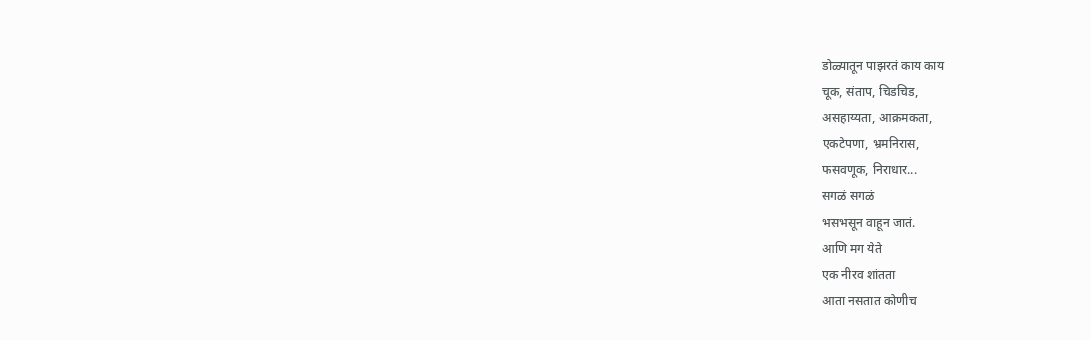डोळ्यातून पाझरतं काय काय
चूक, संताप, चिडचिड,
असहाय्यता, आक्रमकता,
एकटेपणा, भ्रमनिरास,
फसवणूक, निराधार...
सगळं सगळं
भसभसून वाहून जातं.
आणि मग येते
एक नीरव शांतता
आता नसतात कोणीच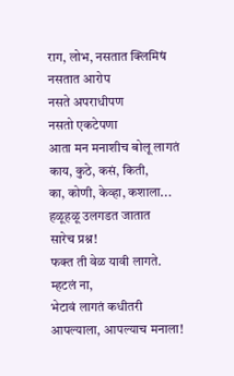राग, लोभ, नसतात क्लिमिषं
नसतात आरोप
नसते अपराधीपण
नसतो एकटेपणा
आता मन मनाशीच बोलू लागतं
काय, कुठे, कसं, किती,
का, कोणी, केव्हा, कशाला...
हळूहळू उलगडत जातात
सारेच प्रश्न!
फक्त ती वेळ यावी लागते.
म्हटलं ना,
भेटावं लागतं कधीतरी
आपल्याला, आपल्याच मनाला!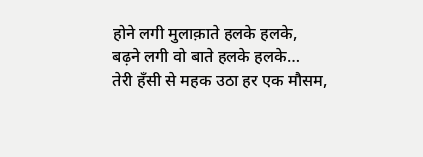होने लगी मुलाक़ाते हलके हलके,
बढ़ने लगी वो बाते हलके हलके…
तेरी हँसी से महक उठा हर एक मौसम,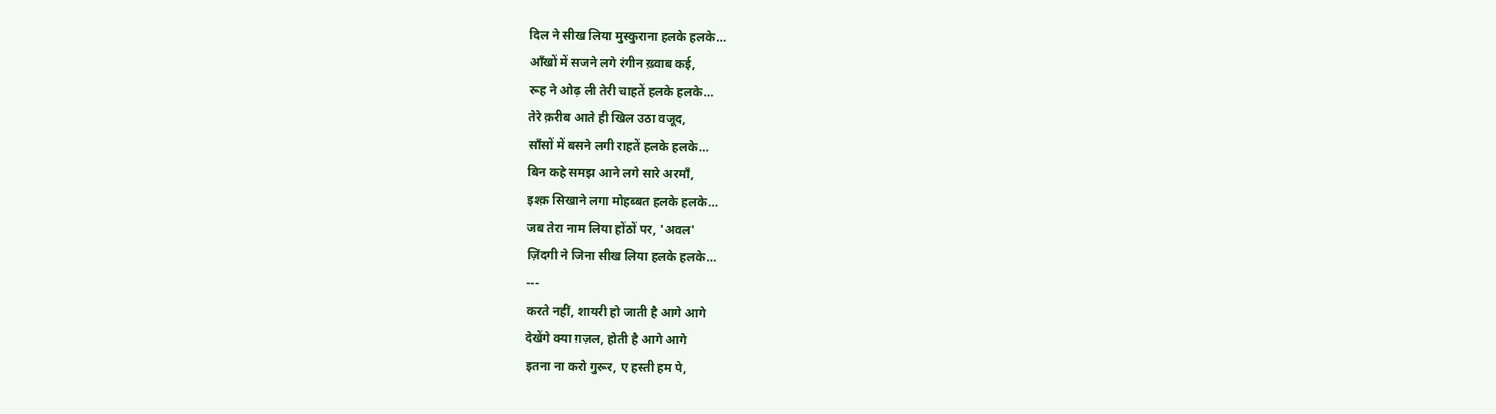दिल ने सीख लिया मुस्कुराना हलके हलके…
आँखों में सजने लगे रंगीन ख़्वाब कई,
रूह ने ओढ़ ली तेरी चाहतें हलके हलके…
तेरे क़रीब आते ही खिल उठा वजूद,
साँसों में बसने लगी राहतें हलके हलके…
बिन कहे समझ आने लगे सारे अरमाँ,
इश्क़ सिखाने लगा मोहब्बत हलके हलके…
जब तेरा नाम लिया होंठों पर, 'अवल'
ज़िंदगी ने जिना सीख लिया हलके हलके…
---
करते नहीं, शायरी हो जाती है आगे आगे
देखेंगे क्या ग़ज़ल, होती है आगे आगे
इतना ना करो गुरूर, ए हस्ती हम पे,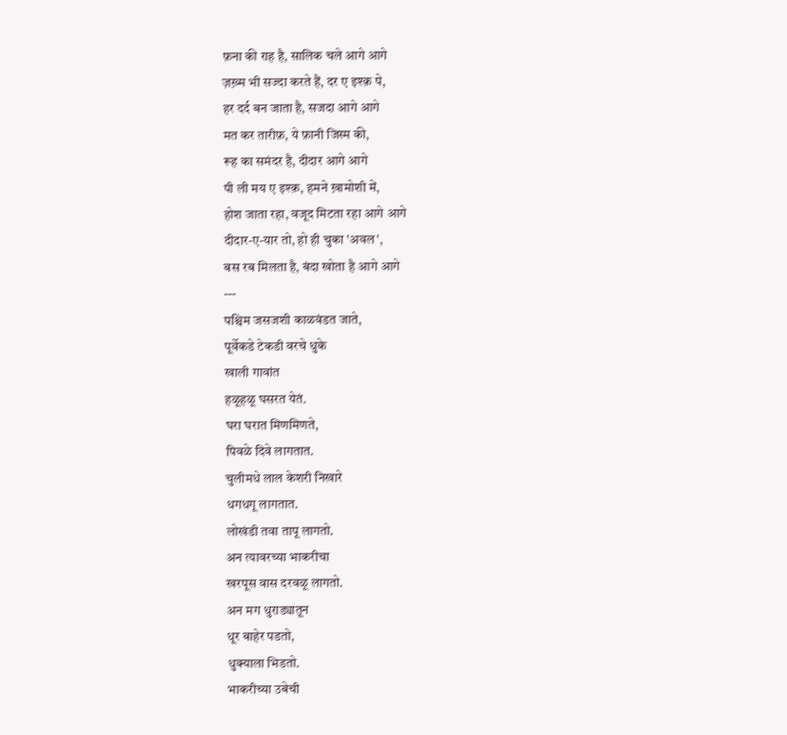फ़ना की राह है, सालिक चले आगे आगे
ज़ख़्म भी सज्दा करते हैं, दर ए इश्क़ पे,
हर दर्द बन जाता है, सजदा आगे आगे
मत कर तारीफ़, ये फ़ानी जिस्म की,
रूह का समंदर है, दीदार आगे आगे
पी ली मय ए इश्क़, हमने ख़ामोशी में,
होश जाता रहा, वजूद मिटता रहा आगे आगे
दीदार-ए-यार तो, हो ही चुका 'अवल',
बस रब मिलता है, बंदा खोता है आगे आगे
---
पश्चिम जसजशी काळवंडत जाते,
पूर्वेकडे टेकडी वरचे धुके
खाली गावांत
हळूहळू घसरत येतं.
घरा घरात मिणमिणते,
पिवळे दिवे लागतात.
चुलीमधे लाल केशरी निखारे
धगधगू लागतात.
लोखंडी तवा तापू लागतो.
अन त्यावरच्या भाकरीचा
खरपूस वास दरवळू लागतो.
अन मग धुराड्यातून
धूर बाहेर पडतो,
धुक्याला भिडतो.
भाकरीच्या उबेची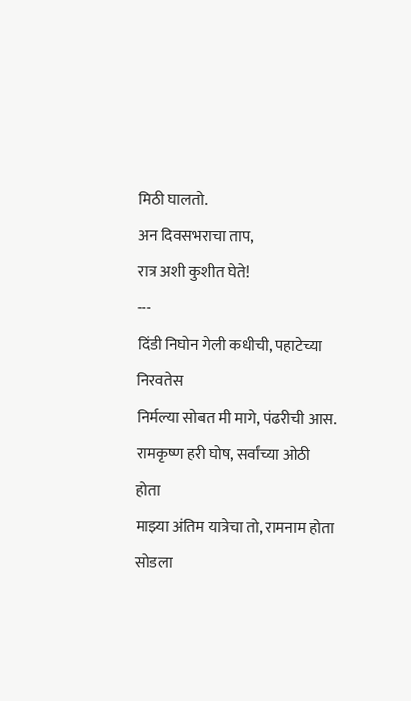मिठी घालतो.
अन दिवसभराचा ताप,
रात्र अशी कुशीत घेते!
---
दिंडी निघोन गेली कधीची, पहाटेच्या निरवतेस
निर्मल्या सोबत मी मागे, पंढरीची आस.
रामकृष्ण हरी घोष, सर्वांच्या ओठी होता
माझ्या अंतिम यात्रेचा तो, रामनाम होता
सोडला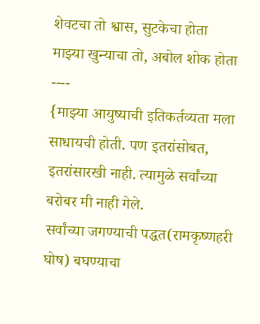शेवटचा तो श्वास, सुटकेचा होता
माझ्या खुन्याचा तो, अबोल शोक होता
----
{माझ्या आयुष्याची इतिकर्तव्यता मला साधायची होती. पण इतरांसोबत, इतरांसारखी नाही. त्यामुळे सर्वांच्या बरोबर मी नाही गेले.
सर्वांच्या जगण्याची पद्धत(रामकृष्णहरी घोष) बघण्याचा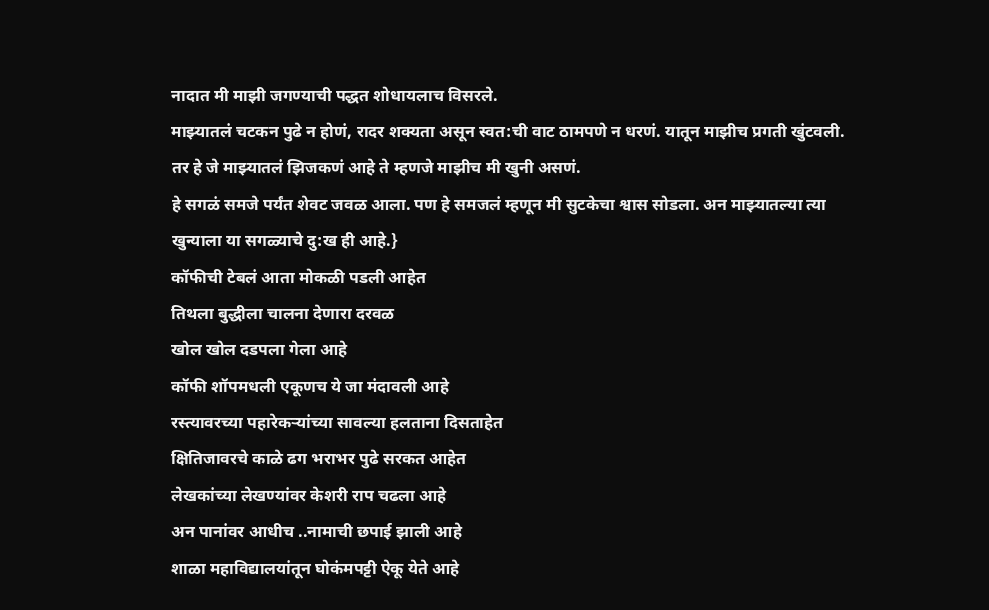नादात मी माझी जगण्याची पद्धत शोधायलाच विसरले.
माझ्यातलं चटकन पुढे न होणं, रादर शक्यता असून स्वत:ची वाट ठामपणे न धरणं. यातून माझीच प्रगती खुंटवली. तर हे जे माझ्यातलं झिजकणं आहे ते म्हणजे माझीच मी खुनी असणं.
हे सगळं समजे पर्यंत शेवट जवळ आला. पण हे समजलं म्हणून मी सुटकेचा श्वास सोडला. अन माझ्यातल्या त्या खुन्याला या सगळ्याचे दु:ख ही आहे.}
कॉफीची टेबलं आता मोकळी पडली आहेत
तिथला बुद्धीला चालना देणारा दरवळ
खोल खोल दडपला गेला आहे
कॉफी शॉपमधली एकूणच ये जा मंदावली आहे
रस्त्यावरच्या पहारेकऱ्यांच्या सावल्या हलताना दिसताहेत
क्षितिजावरचे काळे ढग भराभर पुढे सरकत आहेत
लेखकांच्या लेखण्यांवर केशरी राप चढला आहे
अन पानांवर आधीच ..नामाची छपाई झाली आहे
शाळा महाविद्यालयांतून घोकंमपट्टी ऐकू येते आहे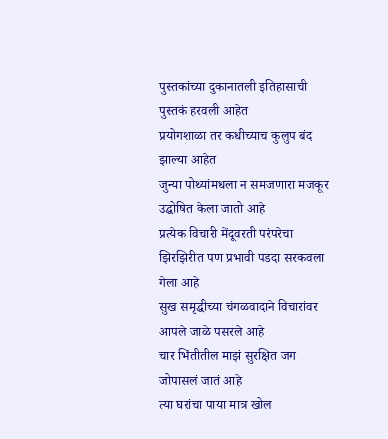पुस्तकांच्या दुकानातली इतिहासाची पुस्तकं हरवली आहेत
प्रयोगशाळा तर कधीच्याच कुलुप बंद झाल्या आहेत
जुन्या पोथ्यांमधला न समजणारा मजकूर उद्घोषित केला जातो आहे
प्रत्येक विचारी मेंदूवरती परंपरेचा झिरझिरीत पण प्रभावी पडदा सरकवला गेला आहे
सुख समृद्धीच्या चंगळवादाने विचारांवर आपले जाळे पसरले आहे
चार भिंतीतील माझं सुरक्षित जग जोपासलं जातं आहे
त्या घरांचा पाया मात्र खोल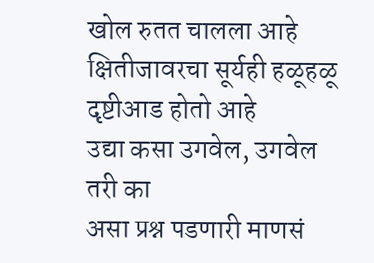खोल रुतत चालला आहे
क्षितीजावरचा सूर्यही हळूहळू दृष्टीआड होतो आहे
उद्या कसा उगवेल, उगवेल तरी का
असा प्रश्न पडणारी माणसं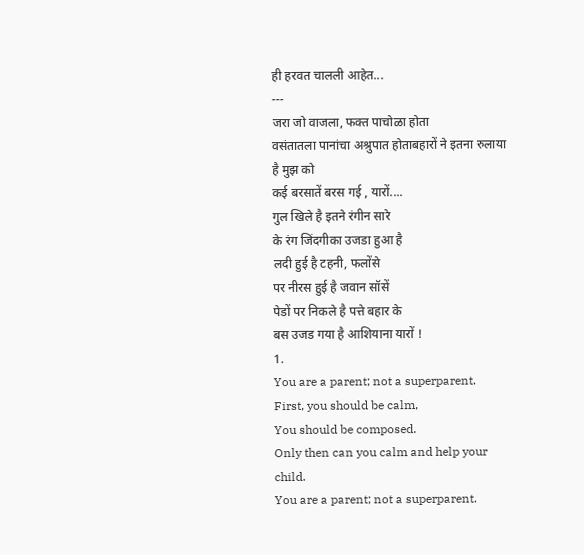ही हरवत चालली आहेत...
---
जरा जो वाजला, फक्त पाचोळा होता
वसंतातला पानांचा अश्रुपात होताबहारों ने इतना रुलाया है मुझ को
कई बरसातें बरस गई , यारों....
गुल खिले है इतने रंगीन सारे
के रंग जिंदगीका उजडा हुआ है
लदी हुई है टहनी, फलोंसे
पर नीरस हुई है जवान सॉसें
पेडों पर निकले है पत्ते बहार के
बस उजड गया है आशियाना यारों !
1.
You are a parent; not a superparent.
First, you should be calm,
You should be composed.
Only then can you calm and help your child.
You are a parent; not a superparent.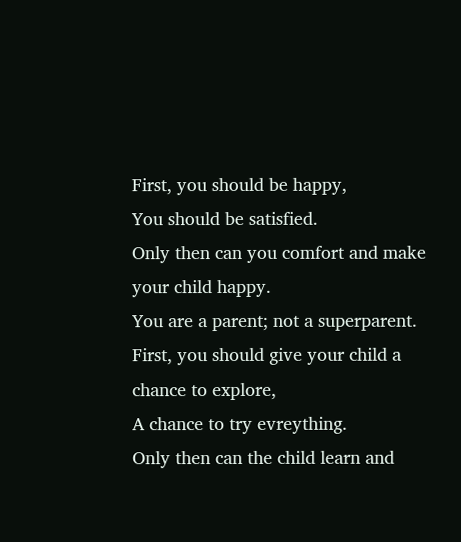First, you should be happy,
You should be satisfied.
Only then can you comfort and make your child happy.
You are a parent; not a superparent.
First, you should give your child a chance to explore,
A chance to try evreything.
Only then can the child learn and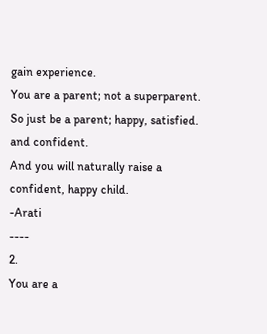gain experience.
You are a parent; not a superparent.
So just be a parent; happy, satisfied.
and confident.
And you will naturally raise a confident, happy child.
-Arati
----
2.
You are a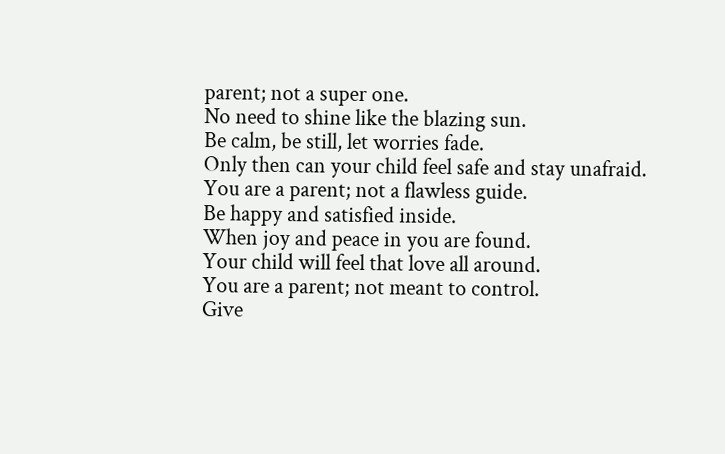parent; not a super one.
No need to shine like the blazing sun.
Be calm, be still, let worries fade.
Only then can your child feel safe and stay unafraid.
You are a parent; not a flawless guide.
Be happy and satisfied inside.
When joy and peace in you are found.
Your child will feel that love all around.
You are a parent; not meant to control.
Give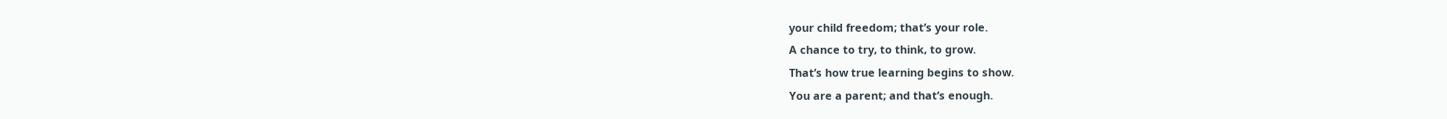your child freedom; that’s your role.
A chance to try, to think, to grow.
That’s how true learning begins to show.
You are a parent; and that’s enough.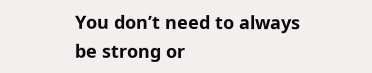You don’t need to always be strong or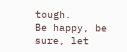tough.
Be happy, be sure, let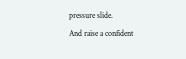pressure slide.
And raise a confident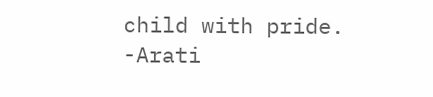child with pride.
-Arati